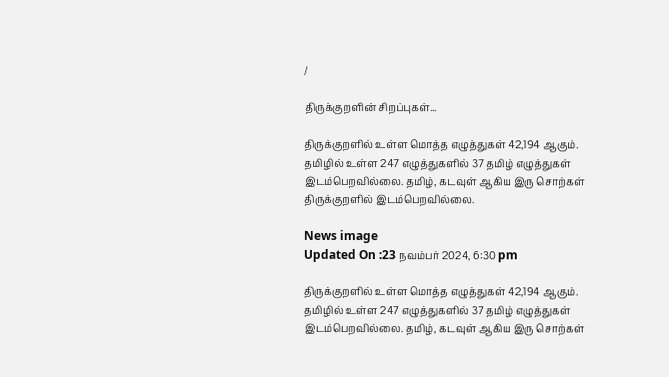/

திருக்குறளின் சிறப்புகள்...

திருக்குறளில் உள்ள மொத்த எழுத்துகள் 42,194 ஆகும். தமிழில் உள்ள 247 எழுத்துகளில் 37 தமிழ் எழுத்துகள் இடம்பெறவில்லை. தமிழ், கடவுள் ஆகிய இரு சொற்கள் திருக்குறளில் இடம்பெறவில்லை.

News image
Updated On :23 நவம்பர் 2024, 6:30 pm

திருக்குறளில் உள்ள மொத்த எழுத்துகள் 42,194 ஆகும். தமிழில் உள்ள 247 எழுத்துகளில் 37 தமிழ் எழுத்துகள் இடம்பெறவில்லை. தமிழ், கடவுள் ஆகிய இரு சொற்கள்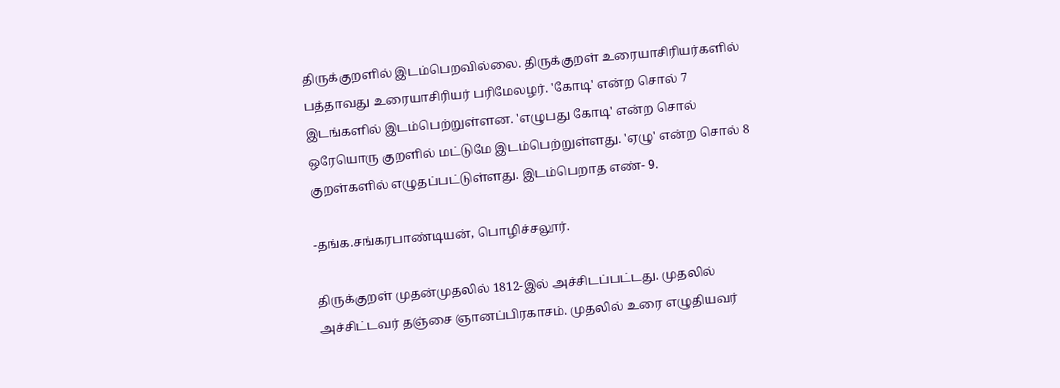திருக்குறளில் இடம்பெறவில்லை. திருக்குறள் உரையாசிரியர்களில் பத்தாவது உரையாசிரியர் பரிமேலழர். 'கோடி' என்ற சொல் 7 இடங்களில் இடம்பெற்றுள்ளன. 'எழுபது கோடி' என்ற சொல் ஒரேயொரு குறளில் மட்டுமே இடம்பெற்றுள்ளது. 'ஏழு' என்ற சொல் 8 குறள்களில் எழுதப்பட்டுள்ளது. இடம்பெறாத எண்- 9.

-தங்க.சங்கரபாண்டியன், பொழிச்சலூர்.

திருக்குறள் முதன்முதலில் 1812-இல் அச்சிடப்பட்டது. முதலில் அச்சிட்டவர் தஞ்சை ஞானப்பிரகாசம். முதலில் உரை எழுதியவர்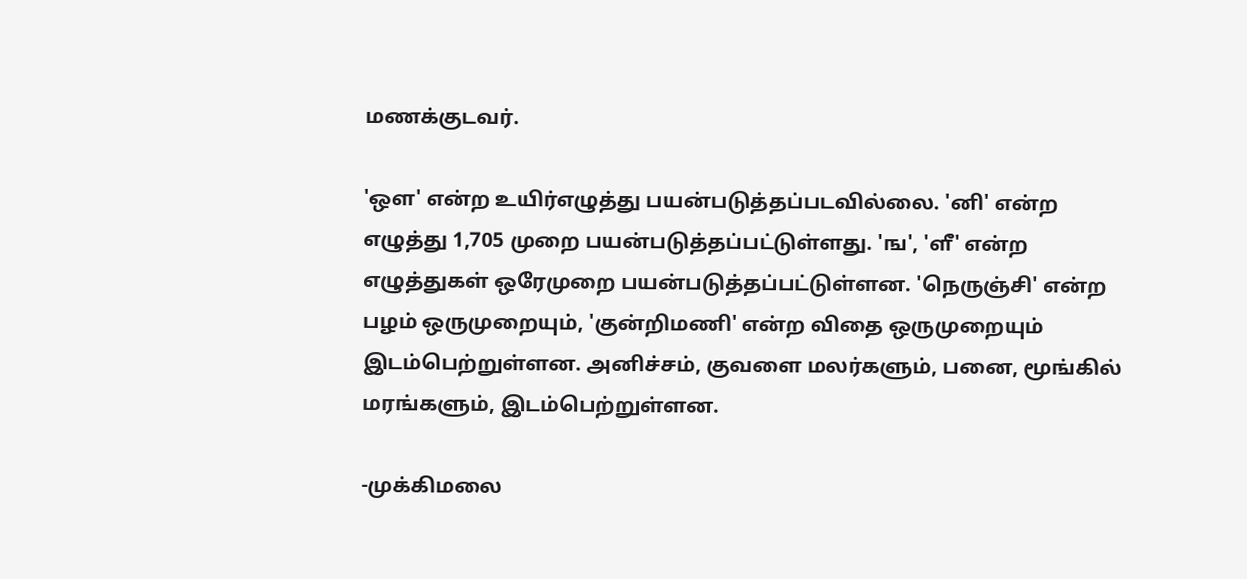மணக்குடவர்.

'ஒள' என்ற உயிர்எழுத்து பயன்படுத்தப்படவில்லை. 'னி' என்ற எழுத்து 1,705 முறை பயன்படுத்தப்பட்டுள்ளது. 'ங', 'ளீ' என்ற எழுத்துகள் ஒரேமுறை பயன்படுத்தப்பட்டுள்ளன. 'நெருஞ்சி' என்ற பழம் ஒருமுறையும், 'குன்றிமணி' என்ற விதை ஒருமுறையும் இடம்பெற்றுள்ளன. அனிச்சம், குவளை மலர்களும், பனை, மூங்கில் மரங்களும், இடம்பெற்றுள்ளன.

-முக்கிமலை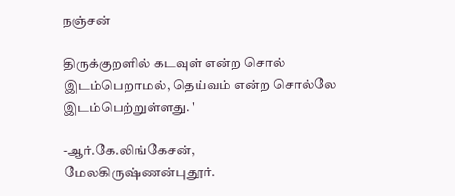நஞ்சன்

திருக்குறளில் கடவுள் என்ற சொல் இடம்பெறாமல், தெய்வம் என்ற சொல்லே இடம்பெற்றுள்ளது. '

-ஆர்.கே.லிங்கேசன், மேலகிருஷ்ணன்புதூர்.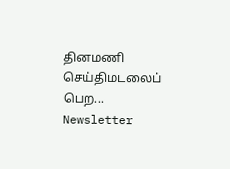தினமணி செய்திமடலைப் பெற... Newsletter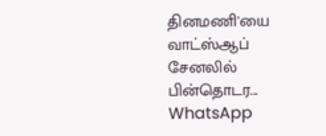தினமணி'யை வாட்ஸ்ஆப் சேனலில் பின்தொடர... WhatsApp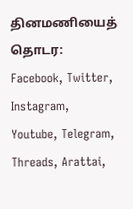தினமணியைத் தொடர: Facebook, Twitter, Instagram, Youtube, Telegram, Threads, Arattai,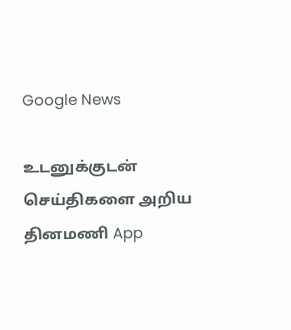Google News

உடனுக்குடன் செய்திகளை அறிய தினமணி App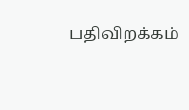பதிவிறக்கம்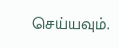செய்யவும்.